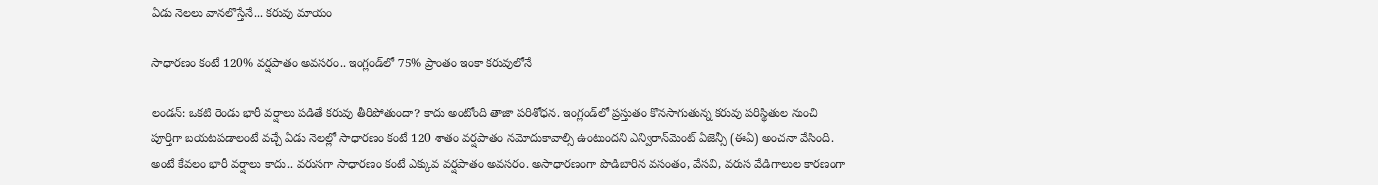ఏడు నెలలు వానలొస్తేనే... కరువు మాయం

సాధారణం కంటే 120% వర్షపాతం అవసరం.. ఇంగ్లండ్‌లో 75% ప్రాంతం ఇంకా కరువులోనే

లండన్‌: ఒకటి రెండు భారీ వర్షాలు పడితే కరువు తీరిపోతుందా? కాదు అంటోంది తాజా పరిశోధన. ఇంగ్లండ్‌లో ప్రస్తుతం కొనసాగుతున్న కరువు పరిస్థితుల నుంచి పూర్తిగా బయటపడాలంటే వచ్చే ఏడు నెలల్లో సాధారణం కంటే 120 శాతం వర్షపాతం నమోదుకావాల్సి ఉంటుందని ఎన్విరాన్‌మెంట్‌ ఏజెన్సీ (ఈఏ) అంచనా వేసింది. అంటే కేవలం భారీ వర్షాలు కాదు.. వరుసగా సాధారణం కంటే ఎక్కువ వర్షపాతం అవసరం. అసాధారణంగా పొడిబారిన వసంతం, వేసవి, వరుస వేడిగాలుల కారణంగా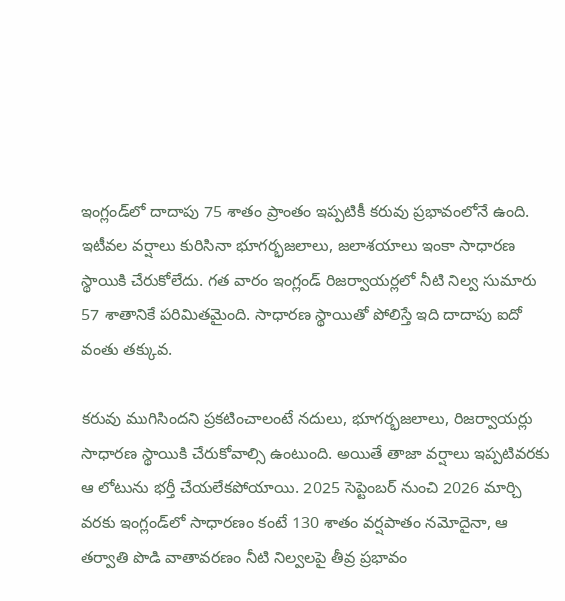ఇంగ్లండ్‌లో దాదాపు 75 శాతం ప్రాంతం ఇప్పటికీ కరువు ప్రభావంలోనే ఉంది. ఇటీవల వర్షాలు కురిసినా భూగర్భజలాలు, జలాశయాలు ఇంకా సాధారణ స్థాయికి చేరుకోలేదు. గత వారం ఇంగ్లండ్‌ రిజర్వాయర్లలో నీటి నిల్వ సుమారు 57 శాతానికే పరిమితమైంది. సాధారణ స్థాయితో పోలిస్తే ఇది దాదాపు ఐదో వంతు తక్కువ.

కరువు ముగిసిందని ప్రకటించాలంటే నదులు, భూగర్భజలాలు, రిజర్వాయర్లు సాధారణ స్థాయికి చేరుకోవాల్సి ఉంటుంది. అయితే తాజా వర్షాలు ఇప్పటివరకు ఆ లోటును భర్తీ చేయలేకపోయాయి. 2025 సెప్టెంబర్‌ నుంచి 2026 మార్చి వరకు ఇంగ్లండ్‌లో సాధారణం కంటే 130 శాతం వర్షపాతం నమోదైనా, ఆ తర్వాతి పొడి వాతావరణం నీటి నిల్వలపై తీవ్ర ప్రభావం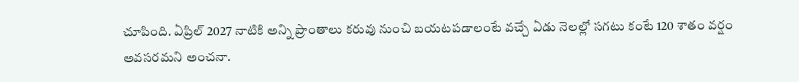చూపింది. ఏప్రిల్‌ 2027 నాటికి అన్ని ప్రాంతాలు కరువు నుంచి బయటపడాలంటే వచ్చే ఏడు నెలల్లో సగటు కంటే 120 శాతం వర్షం అవసరమని అంచనా.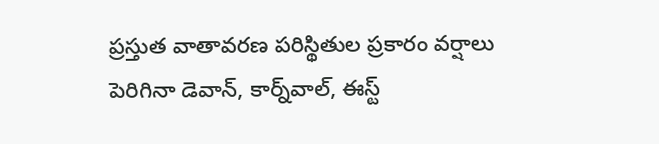ప్రస్తుత వాతావరణ పరిస్థితుల ప్రకారం వర్షాలు పెరిగినా డెవాన్‌, కార్న్‌వాల్‌, ఈస్ట్‌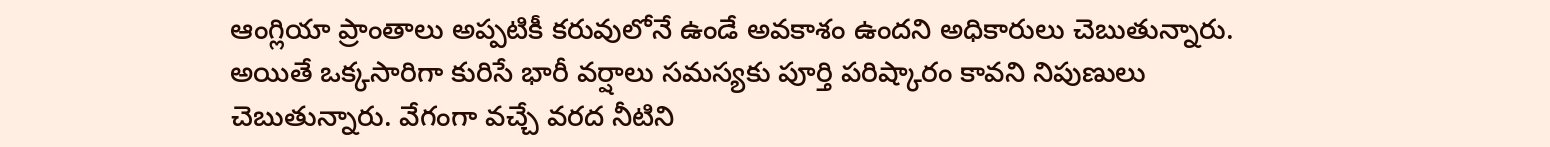ఆంగ్లియా ప్రాంతాలు అప్పటికీ కరువులోనే ఉండే అవకాశం ఉందని అధికారులు చెబుతున్నారు. అయితే ఒక్కసారిగా కురిసే భారీ వర్షాలు సమస్యకు పూర్తి పరిష్కారం కావని నిపుణులు చెబుతున్నారు. వేగంగా వచ్చే వరద నీటిని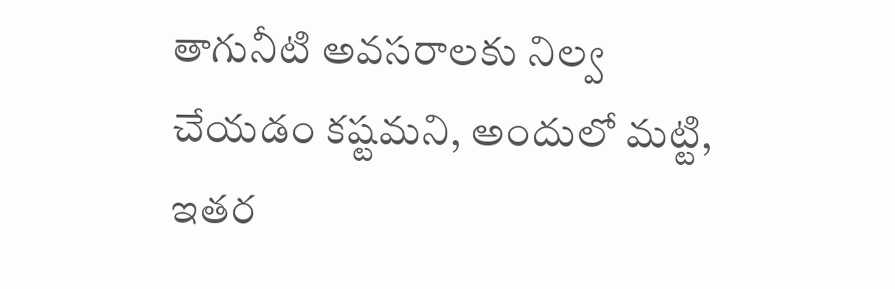తాగునీటి అవసరాలకు నిల్వ చేయడం కష్టమని, అందులో మట్టి, ఇతర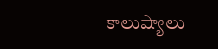కాలుష్యాలు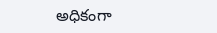అధికంగా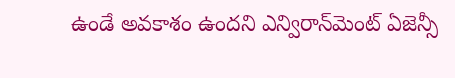ఉండే అవకాశం ఉందని ఎన్విరాన్‌మెంట్‌ ఏజెన్సీ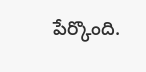పేర్కొంది.